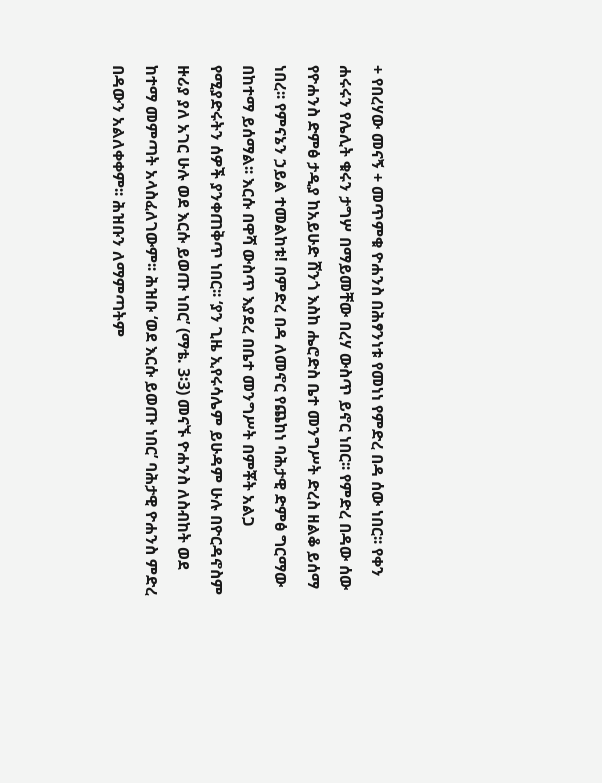+ የበረሃው መናኝ + መጥምቁ ዮሐንስ በሕፃንነቱ የመነነ የምድረ በዳ ሰው ነበር፡፡ የቀን ሐሩሩን የሌሊት ቁሩን ታግሦ በማይመቸው በረሃ ውስጥ ይኖር ነበር፡፡ የምድረ በዳው ሰው የዮሐንስ ድምፅ ታዲያ ከአይሁድ ሸንጎ እስከ ሔሮድስ ቤተ መንግሥት ድረስ ዘልቆ ይሰማ ነበረ፡፡ የምናኔን ኃይል ተመልከቱ! በምድረ በዳ ለመኖር የጨከነ ባሕታዊ ድምፅ ግርማው በከተማ ይሰማል፡፡ እርሱ በዋሻ ውስጥ እያደረ በቤተ መንግሥት በምቾት አልጋ የሚያድሩትን ሰዎች ያንቀጠቅጥ ነበር፡፡ ‘ያን ጊዜ ኢየሩሳሌም ይሁዳም ሁሉ በዮርዳኖስም ዙሪያ ያለ አገር ሁሉ ወደ እርሱ ይወጡ ነበር’ (ማቴ. 3፡3) መናኙ ዮሐንስ ለስብከት ወደ ከተማ መምጣት አላስፈለገውም፡፡ ሕዝቡ ‘ወደ እርሱ ይወጡ ነበር’ ባሕታዊ ዮሐንስ ምድረ በዳውን አልለቀቀም፡፡ ሕዝቡን ለማምጣትም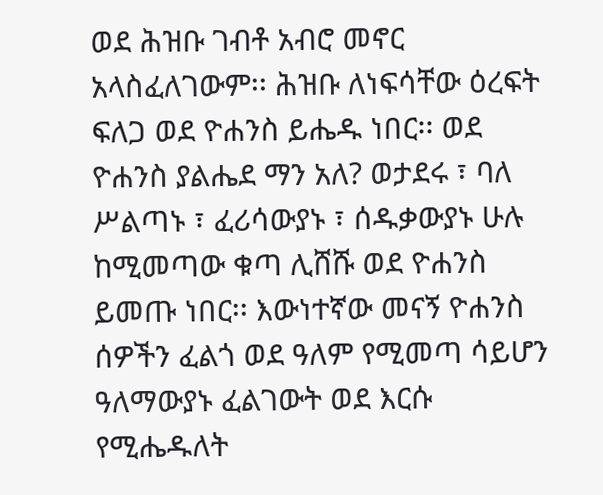ወደ ሕዝቡ ገብቶ አብሮ መኖር አላስፈለገውም፡፡ ሕዝቡ ለነፍሳቸው ዕረፍት ፍለጋ ወደ ዮሐንስ ይሔዱ ነበር፡፡ ወደ ዮሐንስ ያልሔደ ማን አለ? ወታደሩ ፣ ባለ ሥልጣኑ ፣ ፈሪሳውያኑ ፣ ሰዱቃውያኑ ሁሉ ከሚመጣው ቁጣ ሊሸሹ ወደ ዮሐንስ ይመጡ ነበር፡፡ እውነተኛው መናኝ ዮሐንስ ሰዎችን ፈልጎ ወደ ዓለም የሚመጣ ሳይሆን ዓለማውያኑ ፈልገውት ወደ እርሱ የሚሔዱለት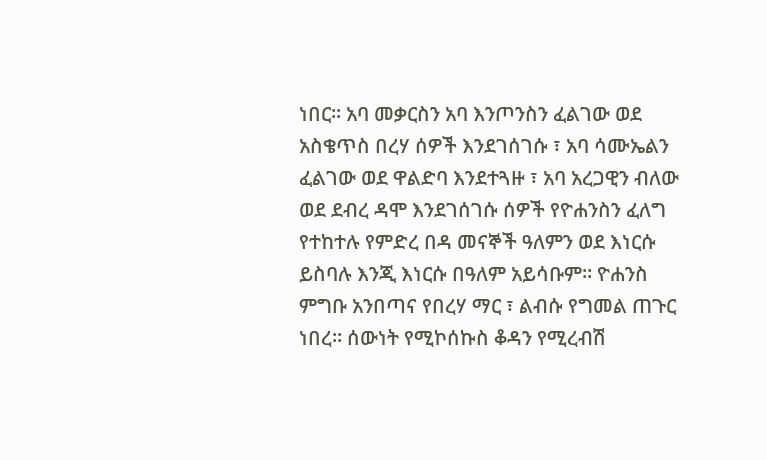ነበር፡፡ አባ መቃርስን አባ እንጦንስን ፈልገው ወደ አስቄጥስ በረሃ ሰዎች እንደገሰገሱ ፣ አባ ሳሙኤልን ፈልገው ወደ ዋልድባ እንደተጓዙ ፣ አባ አረጋዊን ብለው ወደ ደብረ ዳሞ እንደገሰገሱ ሰዎች የዮሐንስን ፈለግ የተከተሉ የምድረ በዳ መናኞች ዓለምን ወደ እነርሱ ይስባሉ እንጂ እነርሱ በዓለም አይሳቡም፡፡ ዮሐንስ ምግቡ አንበጣና የበረሃ ማር ፣ ልብሱ የግመል ጠጉር ነበረ፡፡ ሰውነት የሚኮሰኩስ ቆዳን የሚረብሽ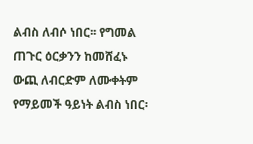ልብስ ለብሶ ነበር፡፡ የግመል ጠጉር ዕርቃንን ከመሸፈኑ ውጪ ለብርድም ለሙቀትም የማይመች ዓይነት ልብስ ነበር፡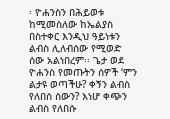፡ ዮሐንስን በሕይወቱ ከሚመስለው ከኤልያስ በስተቀር እንዲህ ዓይነቱን ልብስ ሊለብሰው የሚወድ ሰው አልነበረም፡፡ ጌታ ወደ ዮሐንስ የመጡትን ሰዎች ‘ምን ልታዩ ወጣችሁ? ቀኝን ልብስ የለበሰ ሰውን? እነሆ ቀጭን ልብስ የለበሱ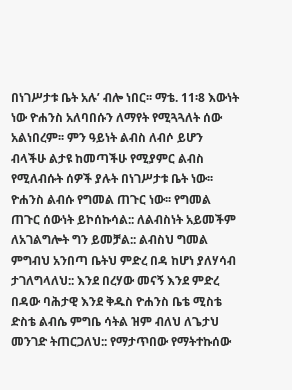በነገሥታቱ ቤት አሉ’ ብሎ ነበር፡፡ ማቴ. 11፡8 እውነት ነው ዮሐንስ አለባበሱን ለማየት የሚጓጓለት ሰው አልነበረም፡፡ ምን ዓይነት ልብስ ለብሶ ይሆን ብላችሁ ልታዩ ከመጣችሁ የሚያምር ልብስ የሚለብሱት ሰዎች ያሉት በነገሥታቱ ቤት ነው፡፡ ዮሐንስ ልብሱ የግመል ጠጉር ነው፡፡ የግመል ጠጉር ሰውነት ይኮሰኩሳል:: ለልብስነት አይመችም ለአገልግሎት ግን ይመቻል:: ልብስህ ግመል ምግብህ አንበጣ ቤትህ ምድረ በዳ ከሆነ ያለሃሳብ ታገለግላለህ:: እንደ በረሃው መናኝ እንደ ምድረ በዳው ባሕታዊ እንደ ቅዱስ ዮሐንስ ቤቴ ሚስቴ ድስቴ ልብሴ ምግቤ ሳትል ዝም ብለህ ለጌታህ መንገድ ትጠርጋለህ:: የማታጥበው የማትተኩሰው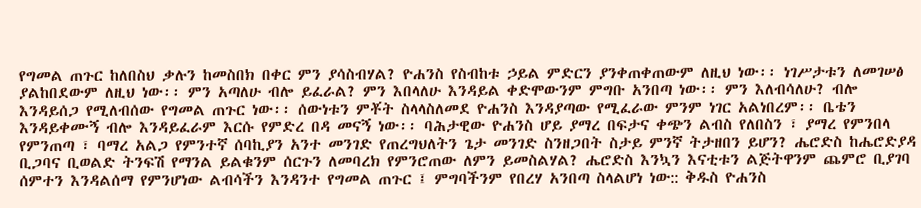የግመል ጠጉር ከለበስህ ቃሉን ከመስበክ በቀር ምን ያሳስብሃል? ዮሐንስ የስብከቱ ኃይል ምድርን ያንቀጠቀጠውም ለዚህ ነው፡፡ ነገሥታቱን ለመገሠፅ ያልከበደውም ለዚህ ነው፡፡ ምን አጣለሁ ብሎ ይፈራል? ምን እበላለሁ እንዳይል ቀድሞውንም ምግቡ አንበጣ ነው፡፡ ምን እለብሳለሁ? ብሎ እንዳይሰጋ የሚለብሰው የግመል ጠጉር ነው፡፡ ሰውነቱን ምቾት ስላላስለመደ ዮሐንስ እንዳያጣው የሚፈራው ምንም ነገር አልነበረም፡፡ ቤቴን እንዳይቀሙኝ ብሎ እንዳይፈራም እርሱ የምድረ በዳ መናኝ ነው፡፡ ባሕታዊው ዮሐንስ ሆይ ያማረ በፍታና ቀጭን ልብስ የለበስን ፣ ያማረ የምንበላ የምንጠጣ ፣ ባማረ አልጋ የምንተኛ ሰባኪያን አንተ መንገድ የጠረግህለትን ጌታ መንገድ ስንዘጋበት ስታይ ምንኛ ትታዘበን ይሆን? ሔሮድስ ከሔሮድያዳ ቢጋባና ቢወልድ ትንፍሽ የማንል ይልቁንም ሰርጉን ለመባረክ የምንሮጠው ለምን ይመስልሃል? ሔሮድስ እንኳን እናቲቱን ልጅትዋንም ጨምሮ ቢያገባ ሰምተን እንዳልሰማ የምንሆነው ልብሳችን እንዳንተ የግመል ጠጉር ፤ ምግባችንም የበረሃ አንበጣ ስላልሆነ ነው:: ቅዱስ ዮሐንስ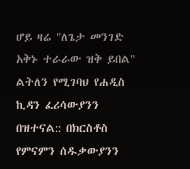ሆይ ዛሬ "ለጌታ መንገድ አቅኑ ተራራው ዝቅ ይበል" ልትለን የሚገባህ የሐዲስ ኪዳን ፈሪሳውያንን በዝተናል:: በክርስቶስ የምናምን ሰዱቃውያንን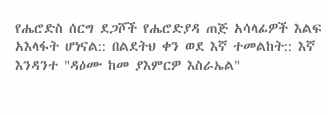የሔሮድስ ሰርግ ደጋሾች የሔሮድያዳ ጠጅ አሳላፊዎች እልፍ አእላፋት ሆነናል:: በልደትህ ቀን ወደ እኛ ተመልከት:: እኛ እንዳንተ "ዳዕሙ ከመ ያእምርዎ እስራኤል"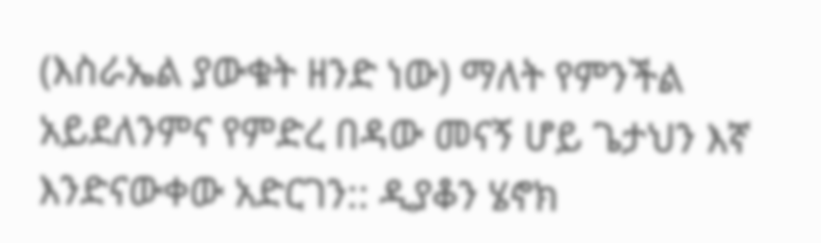(እስራኤል ያውቁት ዘንድ ነው) ማለት የምንችል አይደለንምና የምድረ በዳው መናኝ ሆይ ጌታህን እኛ እንድናውቀው አድርገን:: ዲያቆን ሄኖክ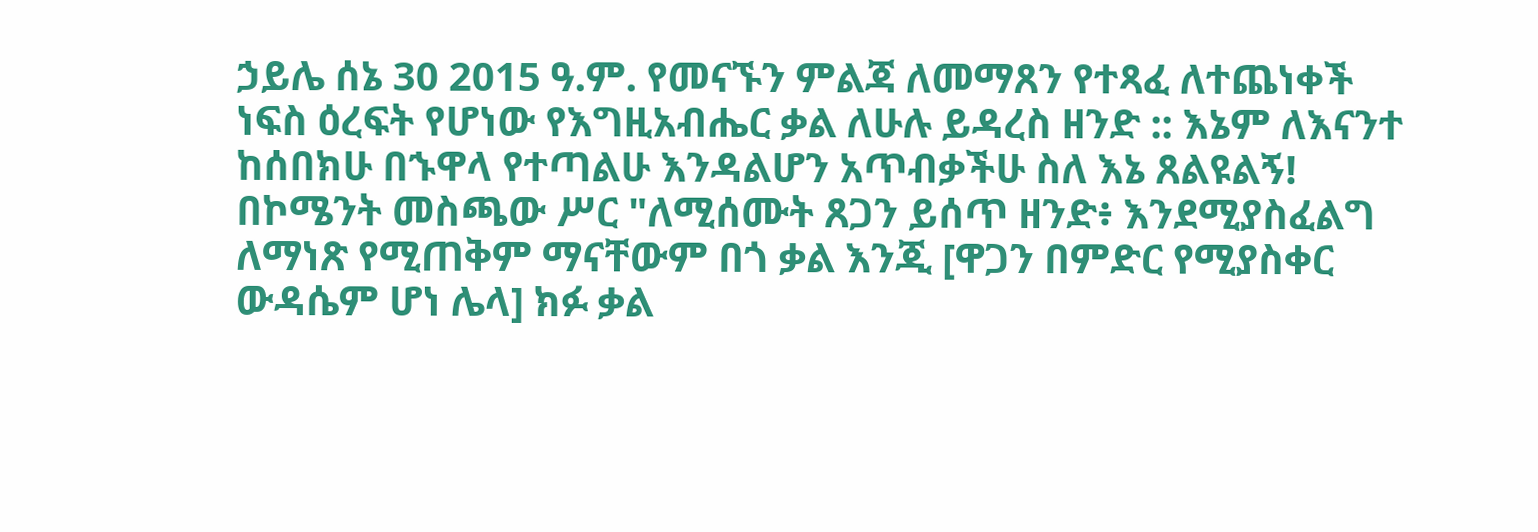ኃይሌ ሰኔ 30 2015 ዓ.ም. የመናኙን ምልጃ ለመማጸን የተጻፈ ለተጨነቀች ነፍስ ዕረፍት የሆነው የእግዚአብሔር ቃል ለሁሉ ይዳረስ ዘንድ :: እኔም ለእናንተ ከሰበክሁ በኁዋላ የተጣልሁ እንዳልሆን አጥብቃችሁ ስለ እኔ ጸልዩልኝ! በኮሜንት መስጫው ሥር "ለሚሰሙት ጸጋን ይሰጥ ዘንድ፥ እንደሚያስፈልግ ለማነጽ የሚጠቅም ማናቸውም በጎ ቃል እንጂ [ዋጋን በምድር የሚያስቀር ውዳሴም ሆነ ሌላ] ክፉ ቃል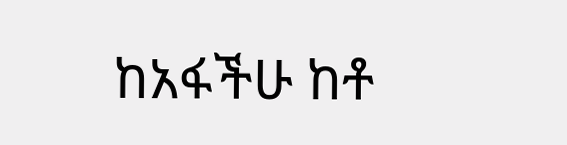ከአፋችሁ ከቶ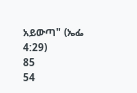አይውጣ" (ኤፌ 4:29)
85
54